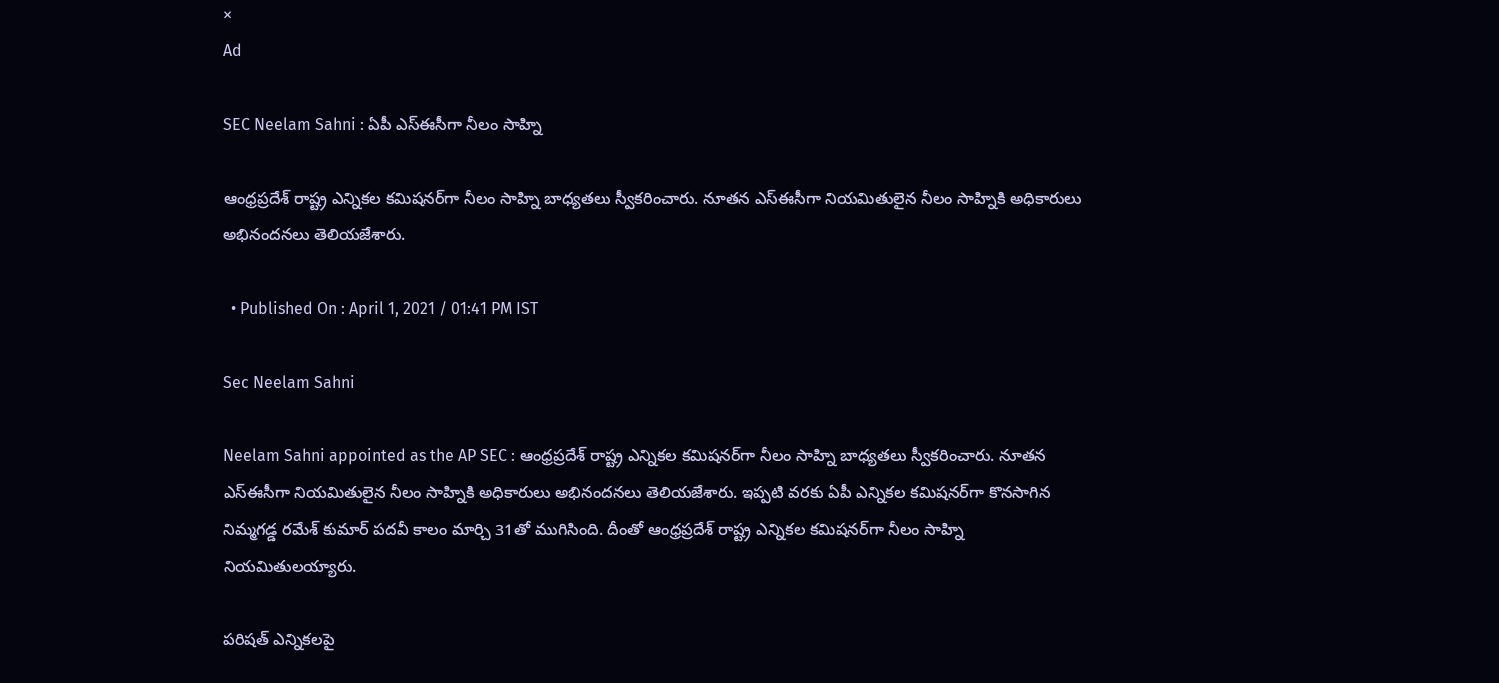×
Ad

SEC Neelam Sahni : ఏపీ ఎస్‌ఈసీగా నీలం సాహ్ని

ఆంధ్రప్రదేశ్‌ రాష్ట్ర ఎన్నికల కమిషనర్‌గా నీలం సాహ్ని బాధ్యతలు స్వీకరించారు. నూతన ఎస్‌ఈసీగా నియమితులైన నీలం సాహ్నికి అధికారులు అభినందనలు తెలియజేశారు.

  • Published On : April 1, 2021 / 01:41 PM IST

Sec Neelam Sahni

Neelam Sahni appointed as the AP SEC : ఆంధ్రప్రదేశ్‌ రాష్ట్ర ఎన్నికల కమిషనర్‌గా నీలం సాహ్ని బాధ్యతలు స్వీకరించారు. నూతన ఎస్‌ఈసీగా నియమితులైన నీలం సాహ్నికి అధికారులు అభినందనలు తెలియజేశారు. ఇప్పటి వరకు ఏపీ ఎన్నికల కమిషనర్‌గా కొనసాగిన నిమ్మగడ్డ రమేశ్‌ కుమార్‌ పదవీ కాలం మార్చి 31తో ముగిసింది. దీంతో ఆంధ్రప్రదేశ్‌ రాష్ట్ర ఎన్నికల కమిషనర్‌గా నీలం సాహ్ని నియమితులయ్యారు.

పరిషత్ ఎన్నికలపై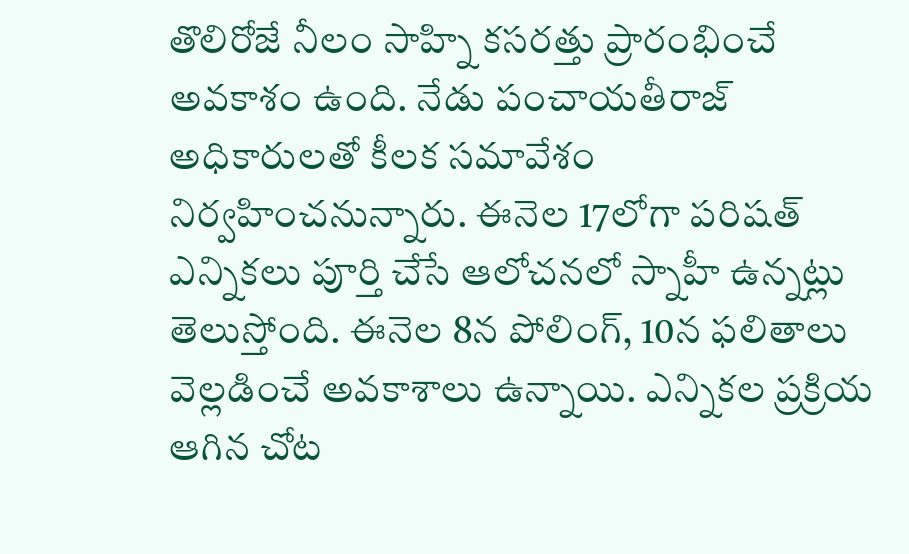తొలిరోజే నీలం సాహ్ని కసరత్తు ప్రారంభించే అవకాశం ఉంది. నేడు పంచాయతీరాజ్ అధికారులతో కీలక సమావేశం నిర్వహించనున్నారు. ఈనెల 17లోగా పరిషత్ ఎన్నికలు పూర్తి చేసే ఆలోచనలో స్నాహీ ఉన్నట్లు తెలుస్తోంది. ఈనెల 8న పోలింగ్, 10న ఫలితాలు వెల్లడించే అవకాశాలు ఉన్నాయి. ఎన్నికల ప్రక్రియ ఆగిన చోట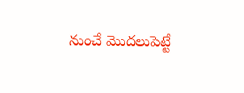నుంచే మొదలుపెట్టే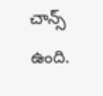చాన్స్ ఉంది.